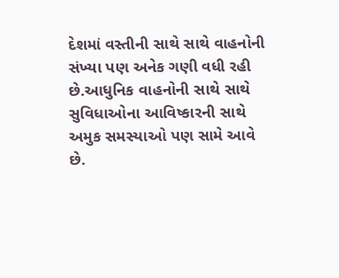દેશમાં વસ્તીની સાથે સાથે વાહનોની સંખ્યા પણ અનેક ગણી વધી રહી છે.આધુનિક વાહનોની સાથે સાથે સુવિધાઓના આવિષ્કારની સાથે અમુક સમસ્યાઓ પણ સામે આવે છે.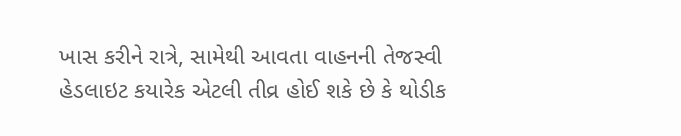ખાસ કરીને રાત્રે, સામેથી આવતા વાહનની તેજસ્વી હેડલાઇટ કયારેક એટલી તીવ્ર હોઈ શકે છે કે થોડીક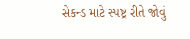સેકન્ડ માટે સ્પષ્ટ્ર રીતે જોવું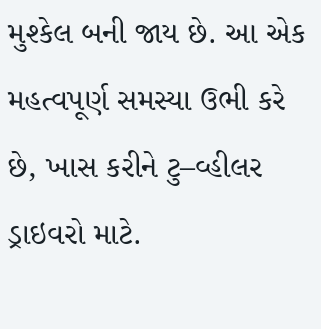મુશ્કેલ બની જાય છે. આ એક મહત્વપૂર્ણ સમસ્યા ઉભી કરે છે, ખાસ કરીને ટુ–વ્હીલર ડ્રાઇવરો માટે.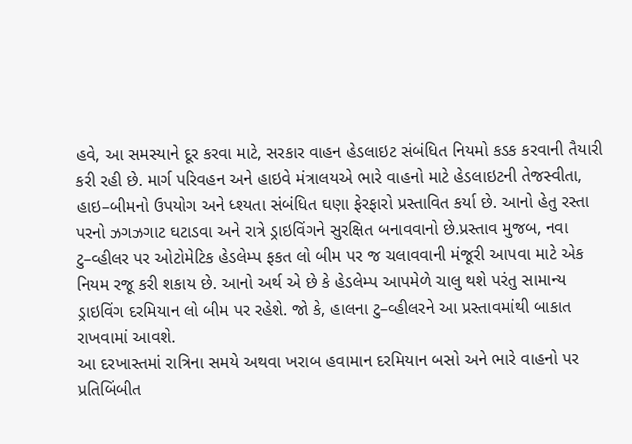હવે, આ સમસ્યાને દૂર કરવા માટે, સરકાર વાહન હેડલાઇટ સંબંધિત નિયમો કડક કરવાની તૈયારી કરી રહી છે. માર્ગ પરિવહન અને હાઇવે મંત્રાલયએ ભારે વાહનો માટે હેડલાઇટની તેજસ્વીતા, હાઇ–બીમનો ઉપયોગ અને ધ્શ્યતા સંબંધિત ઘણા ફેરફારો પ્રસ્તાવિત કર્યા છે. આનો હેતુ રસ્તા પરનો ઝગઝગાટ ઘટાડવા અને રાત્રે ડ્રાઇવિંગને સુરક્ષિત બનાવવાનો છે.પ્રસ્તાવ મુજબ, નવા ટુ–વ્હીલર પર ઓટોમેટિક હેડલેમ્પ ફકત લો બીમ પર જ ચલાવવાની મંજૂરી આપવા માટે એક નિયમ રજૂ કરી શકાય છે. આનો અર્થ એ છે કે હેડલેમ્પ આપમેળે ચાલુ થશે પરંતુ સામાન્ય ડ્રાઇવિંગ દરમિયાન લો બીમ પર રહેશે. જો કે, હાલના ટુ–વ્હીલરને આ પ્રસ્તાવમાંથી બાકાત રાખવામાં આવશે.
આ દરખાસ્તમાં રાત્રિના સમયે અથવા ખરાબ હવામાન દરમિયાન બસો અને ભારે વાહનો પર પ્રતિબિંબીત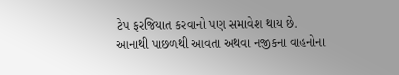ટેપ ફરજિયાત કરવાનો પણ સમાવેશ થાય છે. આનાથી પાછળથી આવતા અથવા નજીકના વાહનોના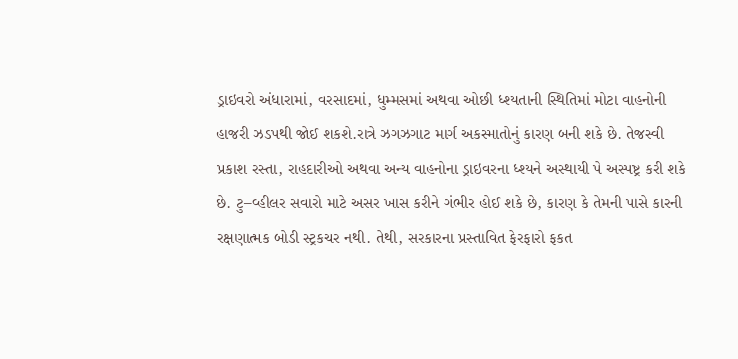ડ્રાઇવરો અંધારામાં, વરસાદમાં, ધુમ્મસમાં અથવા ઓછી ધ્શ્યતાની સ્થિતિમાં મોટા વાહનોની હાજરી ઝડપથી જોઈ શકશે.રાત્રે ઝગઝગાટ માર્ગ અકસ્માતોનું કારણ બની શકે છે. તેજસ્વી પ્રકાશ રસ્તા, રાહદારીઓ અથવા અન્ય વાહનોના ડ્રાઇવરના ધ્શ્યને અસ્થાયી પે અસ્પષ્ટ્ર કરી શકે છે. ટુ–વ્હીલર સવારો માટે અસર ખાસ કરીને ગંભીર હોઈ શકે છે, કારણ કે તેમની પાસે કારની રક્ષણાત્મક બોડી સ્ટ્રકચર નથી. તેથી, સરકારના પ્રસ્તાવિત ફેરફારો ફકત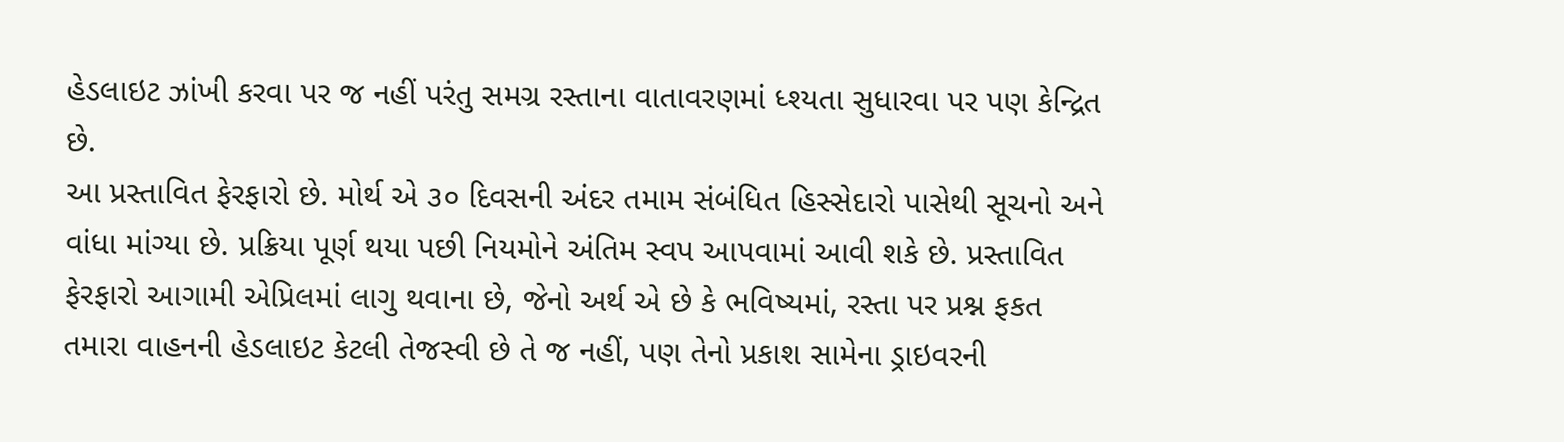હેડલાઇટ ઝાંખી કરવા પર જ નહીં પરંતુ સમગ્ર રસ્તાના વાતાવરણમાં ધ્શ્યતા સુધારવા પર પણ કેન્દ્રિત છે.
આ પ્રસ્તાવિત ફેરફારો છે. મોર્થ એ ૩૦ દિવસની અંદર તમામ સંબંધિત હિસ્સેદારો પાસેથી સૂચનો અને વાંધા માંગ્યા છે. પ્રક્રિયા પૂર્ણ થયા પછી નિયમોને અંતિમ સ્વપ આપવામાં આવી શકે છે. પ્રસ્તાવિત ફેરફારો આગામી એપ્રિલમાં લાગુ થવાના છે, જેનો અર્થ એ છે કે ભવિષ્યમાં, રસ્તા પર પ્રશ્ન ફકત તમારા વાહનની હેડલાઇટ કેટલી તેજસ્વી છે તે જ નહીં, પણ તેનો પ્રકાશ સામેના ડ્રાઇવરની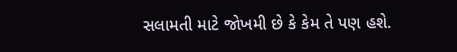સલામતી માટે જોખમી છે કે કેમ તે પણ હશે.